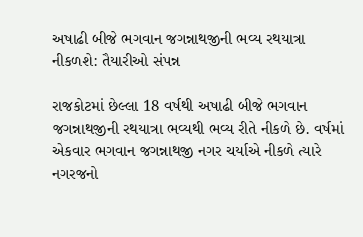અષાઢી બીજે ભગવાન જગન્નાથજીની ભવ્ય રથયાત્રા નીકળશે: તૈયારીઓ સંપન્ન

રાજકોટમાં છેલ્લા 18 વર્ષથી અષાઢી બીજે ભગવાન જગન્નાથજીની રથયાત્રા ભવ્યથી ભવ્ય રીતે નીકળે છે. વર્ષમાં એકવાર ભગવાન જગન્નાથજી નગર ચર્યાએ નીકળે ત્યારે નગરજનો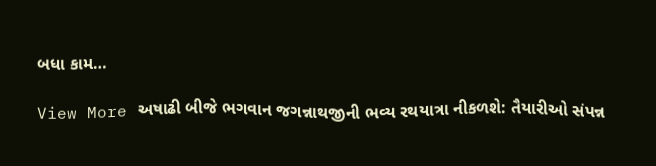બધા કામ…

View More અષાઢી બીજે ભગવાન જગન્નાથજીની ભવ્ય રથયાત્રા નીકળશે: તૈયારીઓ સંપન્ન